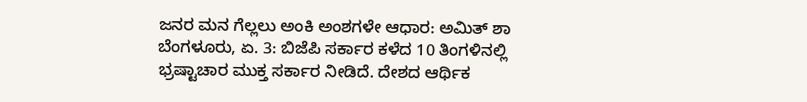ಜನರ ಮನ ಗೆಲ್ಲಲು ಅಂಕಿ ಅಂಶಗಳೇ ಆಧಾರ: ಅಮಿತ್ ಶಾ
ಬೆಂಗಳೂರು, ಏ. 3: ಬಿಜೆಪಿ ಸರ್ಕಾರ ಕಳೆದ 10 ತಿಂಗಳಿನಲ್ಲಿ ಭ್ರಷ್ಟಾಚಾರ ಮುಕ್ತ ಸರ್ಕಾರ ನೀಡಿದೆ. ದೇಶದ ಆರ್ಥಿಕ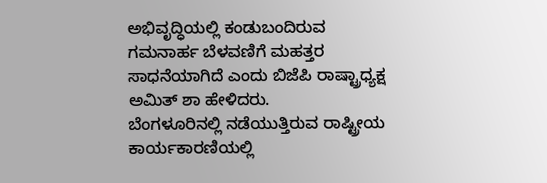ಅಭಿವೃದ್ಧಿಯಲ್ಲಿ ಕಂಡುಬಂದಿರುವ ಗಮನಾರ್ಹ ಬೆಳವಣಿಗೆ ಮಹತ್ತರ ಸಾಧನೆಯಾಗಿದೆ ಎಂದು ಬಿಜೆಪಿ ರಾಷ್ಟ್ರಾಧ್ಯಕ್ಷ ಅಮಿತ್ ಶಾ ಹೇಳಿದರು.
ಬೆಂಗಳೂರಿನಲ್ಲಿ ನಡೆಯುತ್ತಿರುವ ರಾಷ್ಟ್ರೀಯ ಕಾರ್ಯಕಾರಣಿಯಲ್ಲಿ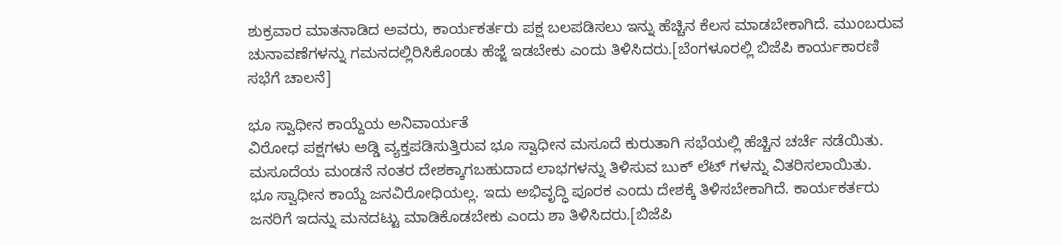ಶುಕ್ರವಾರ ಮಾತನಾಡಿದ ಅವರು, ಕಾರ್ಯಕರ್ತರು ಪಕ್ಷ ಬಲಪಡಿಸಲು ಇನ್ನು ಹೆಚ್ಚಿನ ಕೆಲಸ ಮಾಡಬೇಕಾಗಿದೆ. ಮುಂಬರುವ ಚುನಾವಣೆಗಳನ್ನು ಗಮನದಲ್ಲಿರಿಸಿಕೊಂಡು ಹೆಜ್ಜೆ ಇಡಬೇಕು ಎಂದು ತಿಳಿಸಿದರು.[ಬೆಂಗಳೂರಲ್ಲಿ ಬಿಜೆಪಿ ಕಾರ್ಯಕಾರಣಿ ಸಭೆಗೆ ಚಾಲನೆ]

ಭೂ ಸ್ವಾಧೀನ ಕಾಯ್ದೆಯ ಅನಿವಾರ್ಯತೆ
ವಿರೋಧ ಪಕ್ಷಗಳು ಅಡ್ಡಿ ವ್ಯಕ್ತಪಡಿಸುತ್ತಿರುವ ಭೂ ಸ್ವಾಧೀನ ಮಸೂದೆ ಕುರುತಾಗಿ ಸಭೆಯಲ್ಲಿ ಹೆಚ್ಚಿನ ಚರ್ಚೆ ನಡೆಯಿತು. ಮಸೂದೆಯ ಮಂಡನೆ ನಂತರ ದೇಶಕ್ಕಾಗಬಹುದಾದ ಲಾಭಗಳನ್ನು ತಿಳಿಸುವ ಬುಕ್ ಲೆಟ್ ಗಳನ್ನು ವಿತರಿಸಲಾಯಿತು.
ಭೂ ಸ್ವಾಧೀನ ಕಾಯ್ದೆ ಜನವಿರೋಧಿಯಲ್ಲ. ಇದು ಅಭಿವೃದ್ಧಿ ಪೂರಕ ಎಂದು ದೇಶಕ್ಕೆ ತಿಳಿಸಬೇಕಾಗಿದೆ. ಕಾರ್ಯಕರ್ತರು ಜನರಿಗೆ ಇದನ್ನು ಮನದಟ್ಟು ಮಾಡಿಕೊಡಬೇಕು ಎಂದು ಶಾ ತಿಳಿಸಿದರು.[ಬಿಜೆಪಿ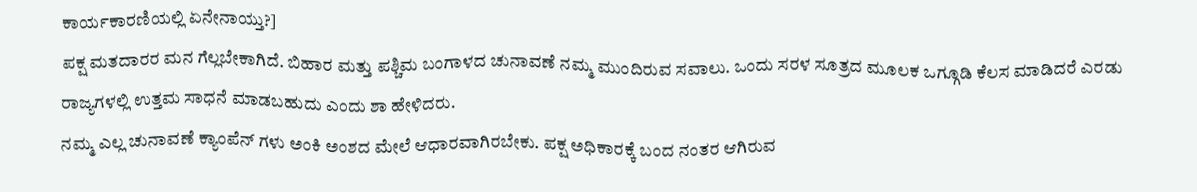ಕಾರ್ಯಕಾರಣಿಯಲ್ಲಿ ಏನೇನಾಯ್ತು?]
ಪಕ್ಷ ಮತದಾರರ ಮನ ಗೆಲ್ಲಬೇಕಾಗಿದೆ. ಬಿಹಾರ ಮತ್ತು ಪಶ್ಚಿಮ ಬಂಗಾಳದ ಚುನಾವಣೆ ನಮ್ಮ ಮುಂದಿರುವ ಸವಾಲು. ಒಂದು ಸರಳ ಸೂತ್ರದ ಮೂಲಕ ಒಗ್ಗೂಡಿ ಕೆಲಸ ಮಾಡಿದರೆ ಎರಡು ರಾಜ್ಯಗಳಲ್ಲಿ ಉತ್ತಮ ಸಾಧನೆ ಮಾಡಬಹುದು ಎಂದು ಶಾ ಹೇಳಿದರು.
ನಮ್ಮ ಎಲ್ಲ ಚುನಾವಣೆ ಕ್ಯಾಂಪೆನ್ ಗಳು ಅಂಕಿ ಅಂಶದ ಮೇಲೆ ಆಧಾರವಾಗಿರಬೇಕು. ಪಕ್ಷ ಅಧಿಕಾರಕ್ಕೆ ಬಂದ ನಂತರ ಆಗಿರುವ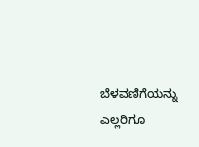ಬೆಳವಣಿಗೆಯನ್ನು ಎಲ್ಲರಿಗೂ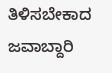ತಿಳಿಸಬೇಕಾದ ಜವಾಬ್ದಾರಿ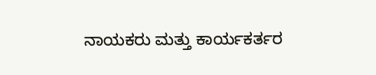ನಾಯಕರು ಮತ್ತು ಕಾರ್ಯಕರ್ತರ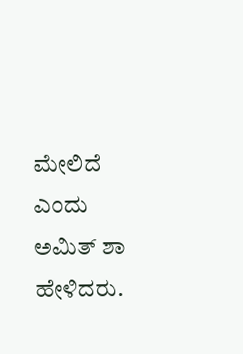ಮೇಲಿದೆ ಎಂದು ಅಮಿತ್ ಶಾ ಹೇಳಿದರು.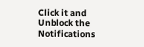Click it and Unblock the Notifications